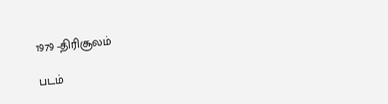1979 -திரிசூலம்

படம்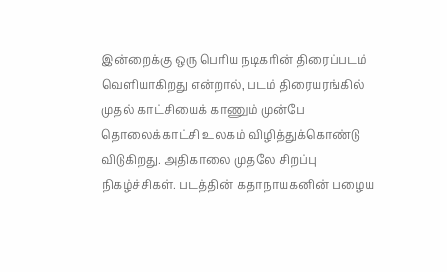இன்றைக்கு ஒரு பெரிய நடிகரின் திரைப்படம் வெளியாகிறது என்றால், படம் திரையரங்கில் முதல் காட்சியைக் காணும் முன்பே தொலைக்காட்சி உலகம் விழித்துக்கொண்டு விடுகிறது. அதிகாலை முதலே சிறப்பு நிகழ்ச்சிகள். படத்தின் கதாநாயகனின் பழைய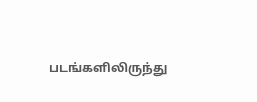படங்களிலிருந்து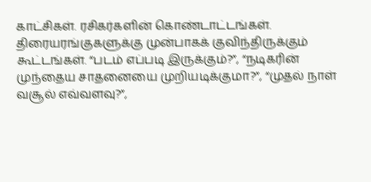காட்சிகள். ரசிகர்களின் கொண்டாட்டங்கள்.  திரையரங்குகளுக்கு முன்பாகக் குவிந்திருக்கும் கூட்டங்கள். “படம் எப்படி இருக்கும்?”, “நடிகரின் முந்தைய சாதனையை முறியடிக்குமா?”, “முதல் நாள் வசூல் எவ்வளவு?”,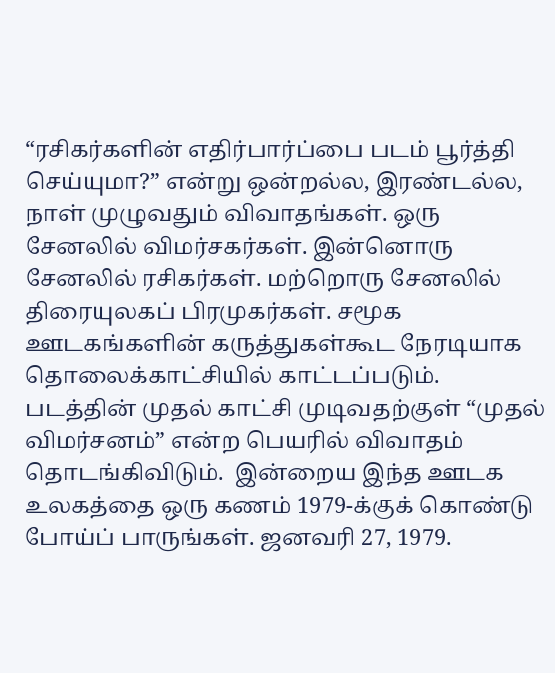“ரசிகர்களின் எதிர்பார்ப்பை படம் பூர்த்தி செய்யுமா?” என்று ஒன்றல்ல, இரண்டல்ல, நாள் முழுவதும் விவாதங்கள். ஒரு சேனலில் விமர்சகர்கள். இன்னொரு சேனலில் ரசிகர்கள். மற்றொரு சேனலில் திரையுலகப் பிரமுகர்கள். சமூக ஊடகங்களின் கருத்துகள்கூட நேரடியாக தொலைக்காட்சியில் காட்டப்படும். படத்தின் முதல் காட்சி முடிவதற்குள் “முதல் விமர்சனம்” என்ற பெயரில் விவாதம் தொடங்கிவிடும்.  இன்றைய இந்த ஊடக உலகத்தை ஒரு கணம் 1979-க்குக் கொண்டு போய்ப் பாருங்கள். ஜனவரி 27, 1979.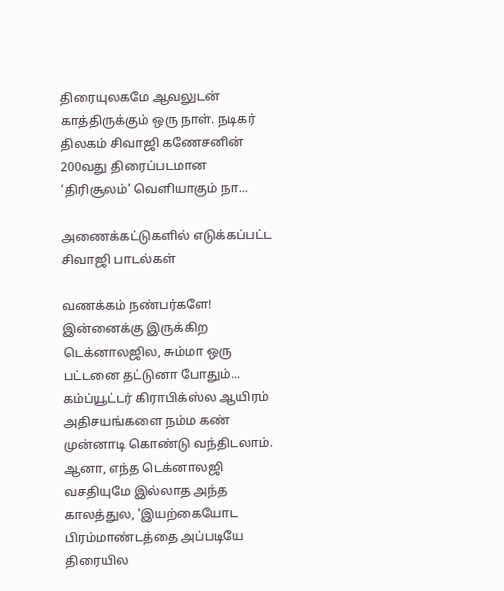திரையுலகமே ஆவலுடன் காத்திருக்கும் ஒரு நாள். நடிகர் திலகம் சிவாஜி கணேசனின் 200வது திரைப்படமான ‘திரிசூலம்’ வெளியாகும் நா...

அணைக்கட்டுகளில் எடுக்கப்பட்ட சிவாஜி பாடல்கள்

வணக்கம் நண்பர்களே! இன்னைக்கு இருக்கிற டெக்னாலஜில, சும்மா ஒரு பட்டனை தட்டுனா போதும்... கம்ப்யூட்டர் கிராபிக்ஸ்ல ஆயிரம் அதிசயங்களை நம்ம கண் முன்னாடி கொண்டு வந்திடலாம்.
ஆனா, எந்த டெக்னாலஜி வசதியுமே இல்லாத அந்த காலத்துல, 'இயற்கையோட பிரம்மாண்டத்தை அப்படியே திரையில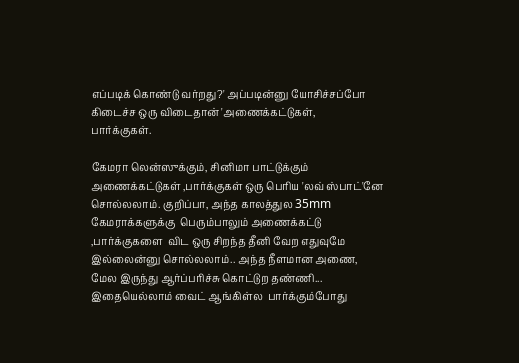எப்படிக் கொண்டு வர்றது?' அப்படின்னு யோசிச்சப்போ கிடைச்ச ஒரு விடைதான் 'அணைக்கட்டுகள்,
பார்க்குகள்.

கேமரா லென்ஸுக்கும், சினிமா பாட்டுக்கும் அணைக்கட்டுகள் ,பார்க்குகள் ஒரு பெரிய 'லவ் ஸ்பாட்'னே சொல்லலாம். குறிப்பா, அந்த காலத்துல 35mm கேமராக்களுக்கு  பெரும்பாலும் அணைக்கட்டு ,பார்க்குகளை  விட ஒரு சிறந்த தீனி வேற எதுவுமே இல்லைன்னு சொல்லலாம்.. அந்த நீளமான அணை, மேல இருந்து ஆர்ப்பரிச்சு கொட்டுற தண்ணி... இதையெல்லாம் வைட் ஆங்கிள்ல  பார்க்கும்போது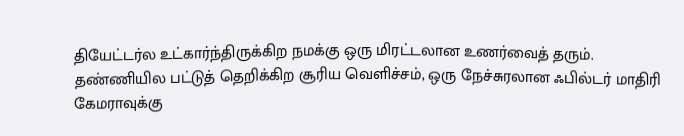தியேட்டர்ல உட்கார்ந்திருக்கிற நமக்கு ஒரு மிரட்டலான உணர்வைத் தரும்.
தண்ணியில பட்டுத் தெறிக்கிற சூரிய வெளிச்சம், ஒரு நேச்சுரலான ஃபில்டர் மாதிரி கேமராவுக்கு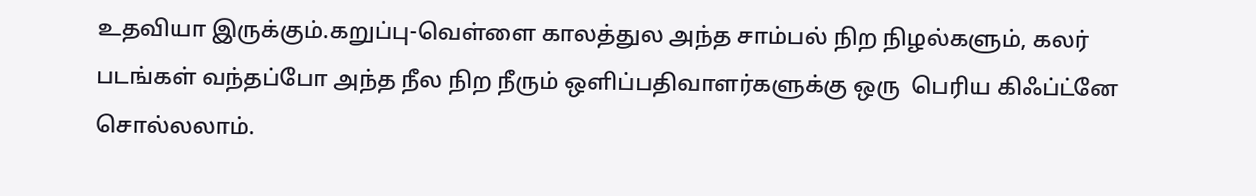உதவியா இருக்கும்.கறுப்பு-வெள்ளை காலத்துல அந்த சாம்பல் நிற நிழல்களும், கலர் படங்கள் வந்தப்போ அந்த நீல நிற நீரும் ஒளிப்பதிவாளர்களுக்கு ஒரு  பெரிய கிஃப்ட்னே சொல்லலாம்.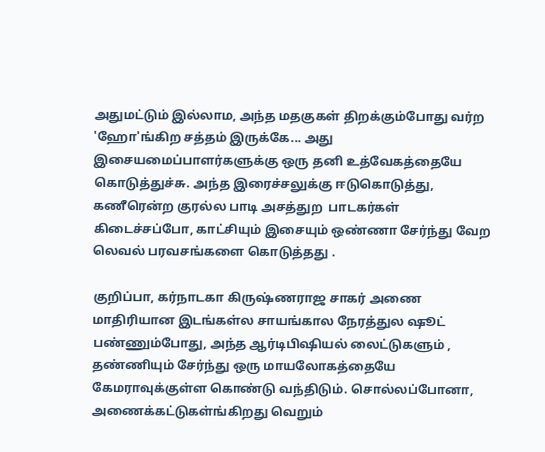அதுமட்டும் இல்லாம, அந்த மதகுகள் திறக்கும்போது வர்ற 'ஹோ'ங்கிற சத்தம் இருக்கே... அது இசையமைப்பாளர்களுக்கு ஒரு தனி உத்வேகத்தையே கொடுத்துச்சு. அந்த இரைச்சலுக்கு ஈடுகொடுத்து, கணீரென்ற குரல்ல பாடி அசத்துற  பாடகர்கள் கிடைச்சப்போ, காட்சியும் இசையும் ஒண்ணா சேர்ந்து வேற லெவல் பரவசங்களை கொடுத்தது .

குறிப்பா, கர்நாடகா கிருஷ்ணராஜ சாகர் அணை மாதிரியான இடங்கள்ல சாயங்கால நேரத்துல ஷூட் பண்ணும்போது, அந்த ஆர்டிபிஷியல் லைட்டுகளும் , தண்ணியும் சேர்ந்து ஒரு மாயலோகத்தையே கேமராவுக்குள்ள கொண்டு வந்திடும். சொல்லப்போனா, அணைக்கட்டுகள்ங்கிறது வெறும்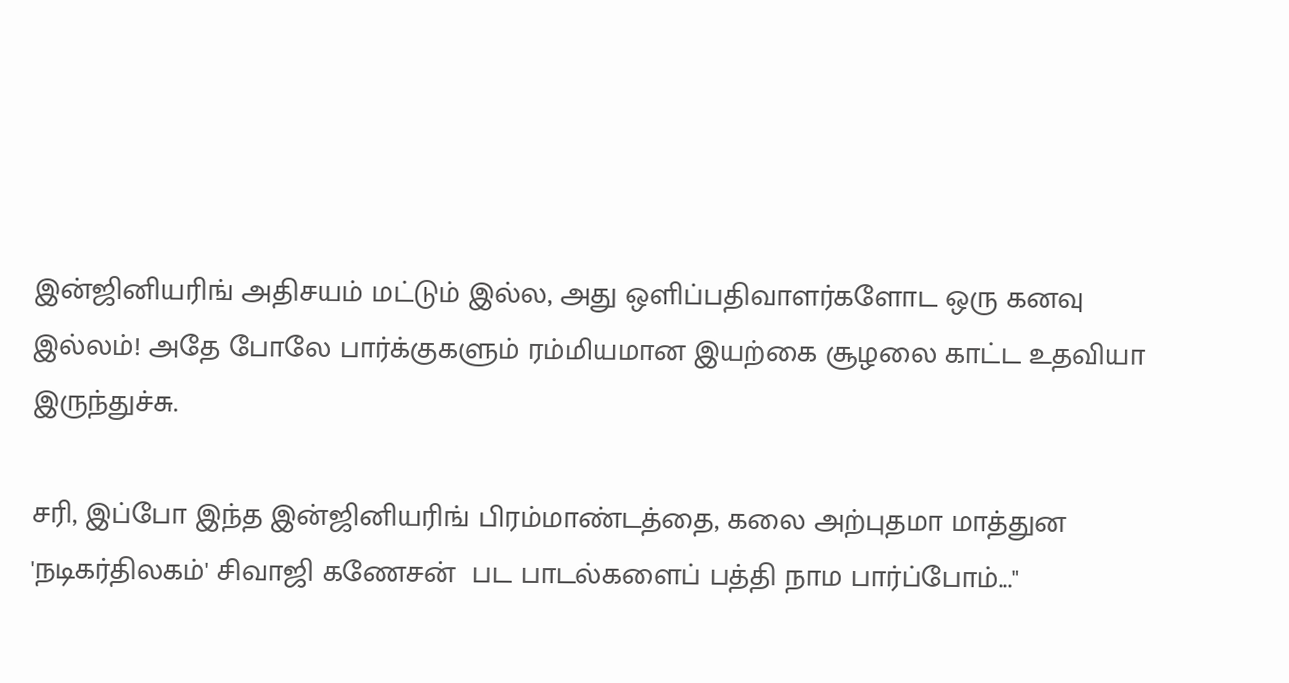இன்ஜினியரிங் அதிசயம் மட்டும் இல்ல, அது ஒளிப்பதிவாளர்களோட ஒரு கனவு இல்லம்! அதே போலே பார்க்குகளும் ரம்மியமான இயற்கை சூழலை காட்ட உதவியா இருந்துச்சு.

சரி, இப்போ இந்த இன்ஜினியரிங் பிரம்மாண்டத்தை, கலை அற்புதமா மாத்துன 'நடிகர்திலகம்' சிவாஜி கணேசன்  பட பாடல்களைப் பத்தி நாம பார்ப்போம்..."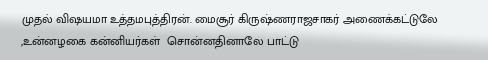முதல் விஷயமா உத்தமபுத்திரன். மைசூர் கிருஷ்ணராஜசாகர் அணைக்கட்டுலே ,உன்னழகை கன்னியர்கள்  சொன்னதினாலே பாட்டு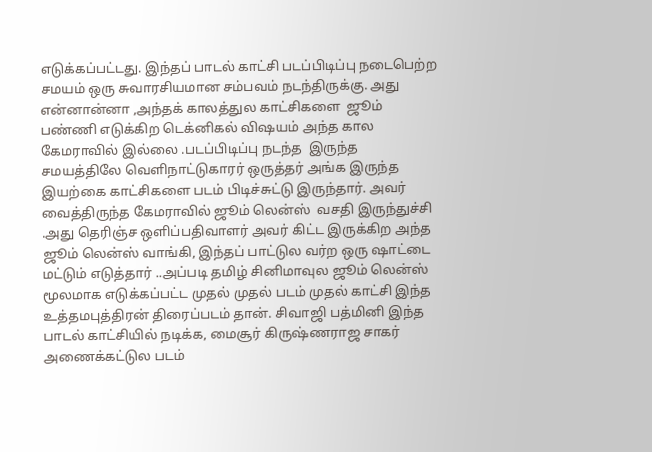எடுக்கப்பட்டது. இந்தப் பாடல் காட்சி படப்பிடிப்பு நடைபெற்ற சமயம் ஒரு சுவாரசியமான சம்பவம் நடந்திருக்கு. அது என்னான்னா ,அந்தக் காலத்துல காட்சிகளை  ஜூம் பண்ணி எடுக்கிற டெக்னிகல் விஷயம் அந்த கால  கேமராவில் இல்லை .படப்பிடிப்பு நடந்த  இருந்த சமயத்திலே வெளிநாட்டுகாரர் ஒருத்தர் அங்க இருந்த இயற்கை காட்சிகளை படம் பிடிச்சுட்டு இருந்தார். அவர் வைத்திருந்த கேமராவில் ஜூம் லென்ஸ்  வசதி இருந்துச்சி .அது தெரிஞ்ச ஒளிப்பதிவாளர் அவர் கிட்ட இருக்கிற அந்த ஜூம் லென்ஸ் வாங்கி, இந்தப் பாட்டுல வர்ற ஒரு ஷாட்டை மட்டும் எடுத்தார் ..அப்படி தமிழ் சினிமாவுல ஜூம் லென்ஸ் மூலமாக எடுக்கப்பட்ட முதல் முதல் படம் முதல் காட்சி இந்த உத்தமபுத்திரன் திரைப்படம் தான். சிவாஜி பத்மினி இந்த பாடல் காட்சியில் நடிக்க, மைசூர் கிருஷ்ணராஜ சாகர் அணைக்கட்டுல படம்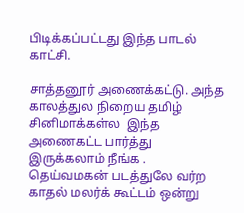பிடிக்கப்பட்டது இந்த பாடல் காட்சி.

சாத்தனூர் அணைக்கட்டு. அந்த காலத்துல நிறைய தமிழ் சினிமாக்கள்ல  இந்த அணைகட்ட பார்த்து இருக்கலாம் நீங்க .
தெய்வமகன் படத்துலே வர்ற காதல் மலர்க் கூட்டம் ஒன்று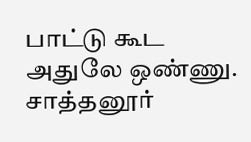பாட்டு கூட அதுலே ஒண்ணு. சாத்தனூர்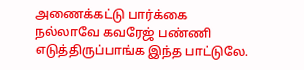அணைக்கட்டு பார்க்கை நல்லாவே கவரேஜ் பண்ணி எடுத்திருப்பாங்க இந்த பாட்டுலே.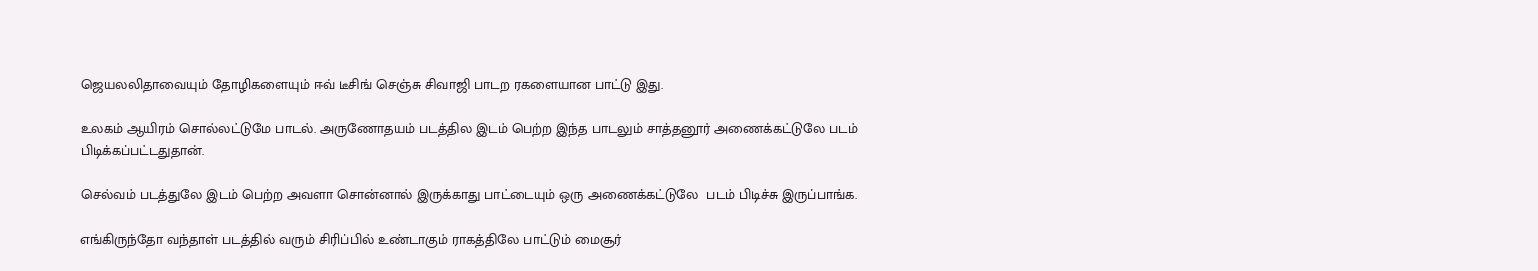ஜெயலலிதாவையும் தோழிகளையும் ஈவ் டீசிங் செஞ்சு சிவாஜி பாடற ரகளையான பாட்டு இது.

உலகம் ஆயிரம் சொல்லட்டுமே பாடல். அருணோதயம் படத்தில இடம் பெற்ற இந்த பாடலும் சாத்தனூர் அணைக்கட்டுலே படம்  பிடிக்கப்பட்டதுதான்.

செல்வம் படத்துலே இடம் பெற்ற அவளா சொன்னால் இருக்காது பாட்டையும் ஒரு அணைக்கட்டுலே  படம் பிடிச்சு இருப்பாங்க.

எங்கிருந்தோ வந்தாள் படத்தில் வரும் சிரிப்பில் உண்டாகும் ராகத்திலே பாட்டும் மைசூர்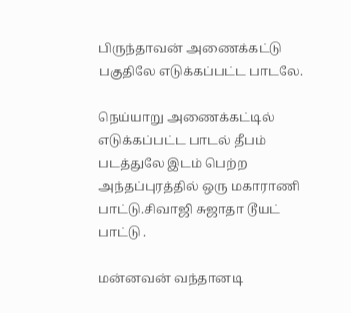பிருந்தாவன் அணைக்கட்டு பகுதிலே எடுக்கப்பட்ட பாடலே.

நெய்யாறு அணைக்கட்டில் எடுக்கப்பட்ட பாடல் தீபம் படத்துலே இடம் பெற்ற அந்தப்புரத்தில் ஒரு மகாராணி பாட்டு.சிவாஜி சுஜாதா டூயட் பாட்டு .

மன்னவன் வந்தானடி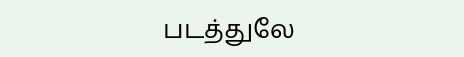படத்துலே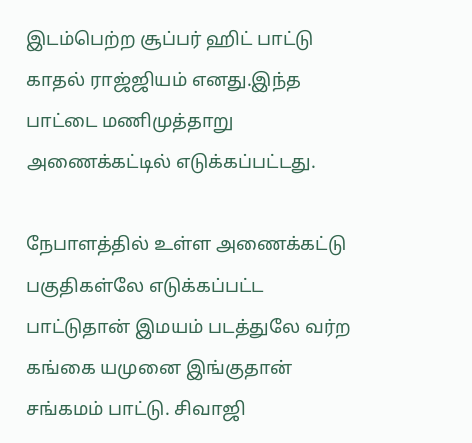இடம்பெற்ற சூப்பர் ஹிட் பாட்டு காதல் ராஜ்ஜியம் எனது.இந்த பாட்டை மணிமுத்தாறு அணைக்கட்டில் எடுக்கப்பட்டது.

நேபாளத்தில் உள்ள அணைக்கட்டு பகுதிகள்லே எடுக்கப்பட்ட பாட்டுதான் இமயம் படத்துலே வர்ற கங்கை யமுனை இங்குதான் சங்கமம் பாட்டு. சிவாஜி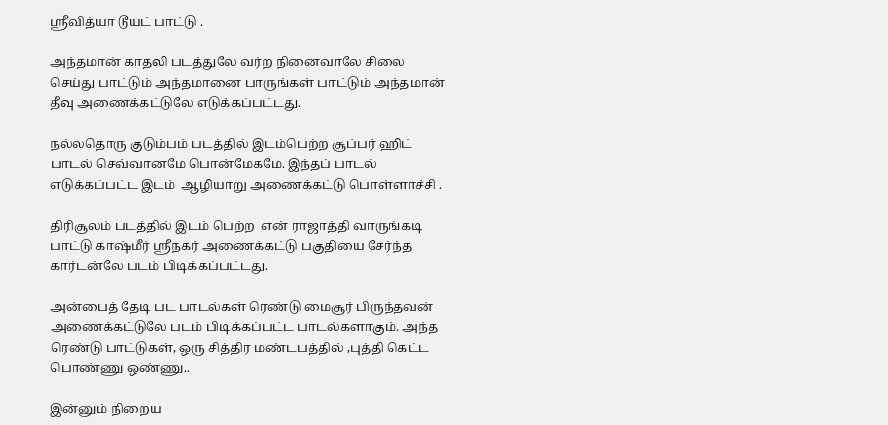ஸ்ரீவித்யா டூயட் பாட்டு .

அந்தமான் காதலி படத்துலே வர்ற நினைவாலே சிலை செய்து பாட்டும் அந்தமானை பாருங்கள் பாட்டும் அந்தமான் தீவு அணைக்கட்டுலே எடுக்கப்பட்டது.

நல்லதொரு குடும்பம் படத்தில் இடம்பெற்ற சூப்பர் ஹிட் பாடல் செவ்வானமே பொன்மேகமே. இந்தப் பாடல் எடுக்கப்பட்ட இடம்  ஆழியாறு அணைக்கட்டு பொள்ளாச்சி .

திரிசூலம் படத்தில் இடம் பெற்ற  என் ராஜாத்தி வாருங்கடி பாட்டு காஷ்மீர் ஸ்ரீநகர் அணைக்கட்டு பகுதியை சேர்ந்த கார்டன்லே படம் பிடிக்கப்பட்டது.

அன்பைத் தேடி பட பாடல்கள் ரெண்டு மைசூர் பிருந்தவன் அணைக்கட்டுலே படம் பிடிக்கப்பட்ட பாடல்களாகும். அந்த ரெண்டு பாட்டுகள், ஒரு சித்திர மண்டபத்தில் ,புத்தி கெட்ட பொண்ணு ஒண்ணு..

இன்னும் நிறைய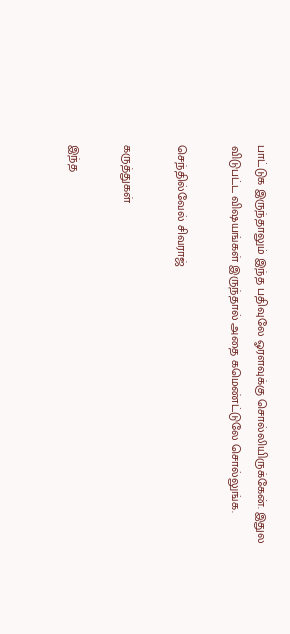பாட்டுக இருந்தாலும் இந்த பதிவுலே ஓரளவுக்கு சொல்லியிருக்கேன். இதுல  விடுபட்ட விஷயங்கள் இருந்தால் அதை கமெண்ட்டுலே சொல்லுங்க.

செந்தில்வேல் சிவராஜ்

கருத்துகள்

இந்த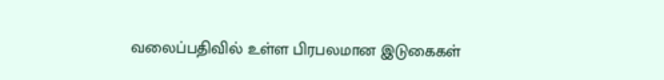வலைப்பதிவில் உள்ள பிரபலமான இடுகைகள்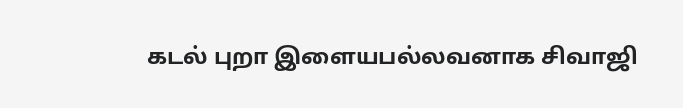கடல் புறா இளையபல்லவனாக சிவாஜி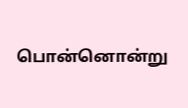பொன்னொன்று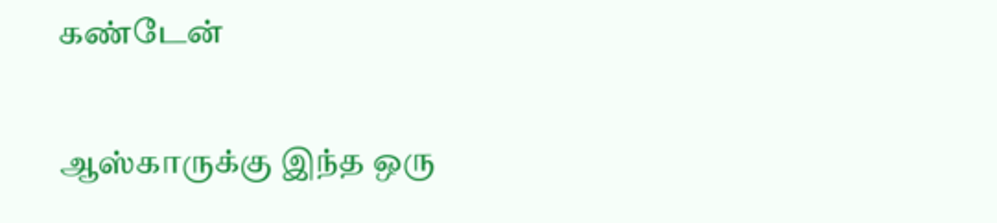கண்டேன்

ஆஸ்காருக்கு இந்த ஒரு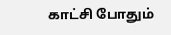காட்சி போதும்